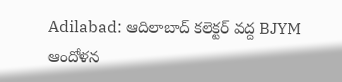Adilabad: ఆదిలాబాద్ కలెక్టర్ వద్ద BJYM ఆందోళన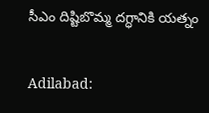సీఎం దిష్టిబొమ్మ దగ్ధానికి యత్నం

Adilabad: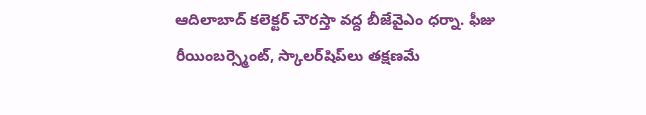ఆదిలాబాద్ కలెక్టర్ చౌరస్తా వద్ద బీజేవైఎం ధర్నా. ఫీజు రీయింబర్స్మెంట్, స్కాలర్‌షిప్‌లు తక్షణమే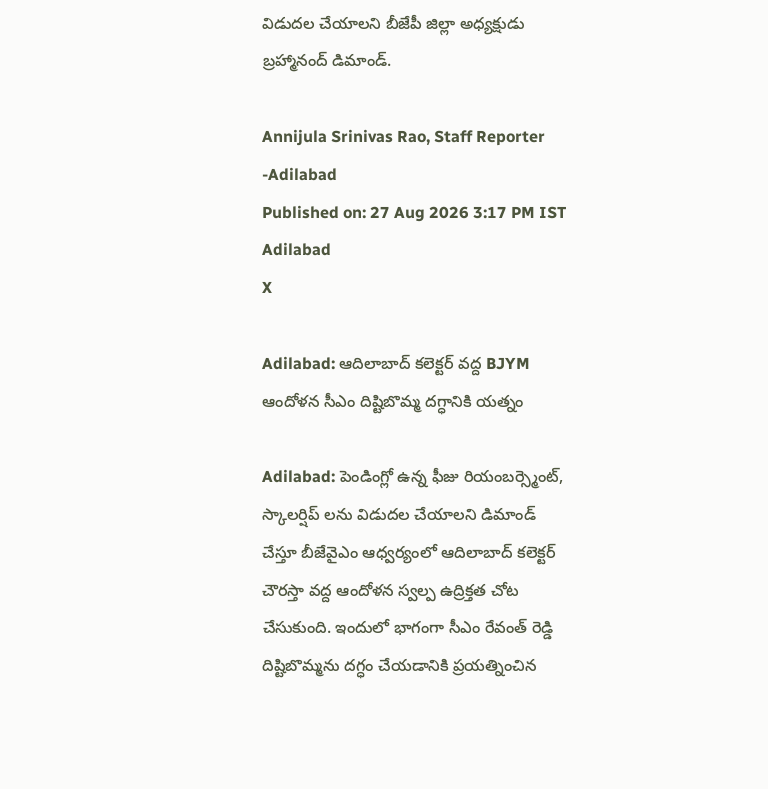విడుదల చేయాలని బీజేపీ జిల్లా అధ్యక్షుడు బ్రహ్మానంద్ డిమాండ్.

Annijula Srinivas Rao, Staff Reporter -Adilabad
Published on: 27 Aug 2026 3:17 PM IST
Adilabad
X

Adilabad: ఆదిలాబాద్ కలెక్టర్ వద్ద BJYM ఆందోళన సీఎం దిష్టిబొమ్మ దగ్ధానికి యత్నం

Adilabad: పెండింగ్లో ఉన్న ఫీజు రియంబర్స్మెంట్, స్కాలర్షిప్ లను విడుదల చేయాలని డిమాండ్ చేస్తూ బీజేవైఎం ఆధ్వర్యంలో ఆదిలాబాద్ కలెక్టర్ చౌరస్తా వద్ద ఆందోళన స్వల్ప ఉద్రిక్తత చోట చేసుకుంది. ఇందులో భాగంగా సీఎం రేవంత్ రెడ్డి దిష్టిబొమ్మను దగ్ధం చేయడానికి ప్రయత్నించిన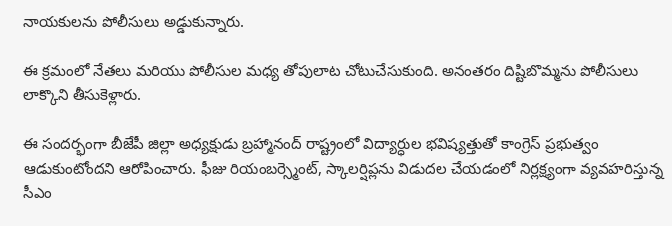నాయకులను పోలీసులు అడ్డుకున్నారు.

ఈ క్రమంలో నేతలు మరియు పోలీసుల మధ్య తోపులాట చోటుచేసుకుంది. అనంతరం దిష్టిబొమ్మను పోలీసులు లాక్కొని తీసుకెళ్లారు.

ఈ సందర్భంగా బీజేపీ జిల్లా అధ్యక్షుడు బ్రహ్మానంద్ రాష్ట్రంలో విద్యార్ధుల భవిష్యత్తుతో కాంగ్రెస్ ప్రభుత్వం ఆడుకుంటోందని ఆరోపించారు. ఫీజు రియంబర్స్మెంట్, స్కాలర్షిప్లను విడుదల చేయడంలో నిర్లక్ష్యంగా వ్యవహరిస్తున్న సీఎం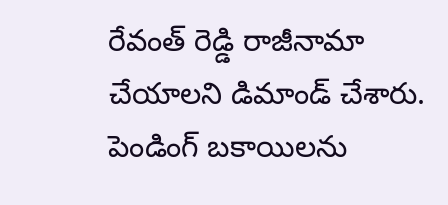రేవంత్ రెడ్డి రాజీనామా చేయాలని డిమాండ్ చేశారు. పెండింగ్ బకాయిలను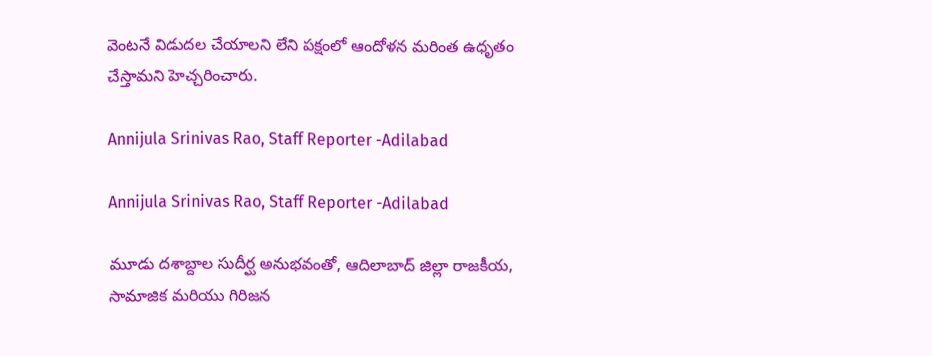వెంటనే విడుదల చేయాలని లేని పక్షంలో ఆందోళన మరింత ఉధృతం చేస్తామని హెచ్చరించారు.

Annijula Srinivas Rao, Staff Reporter -Adilabad

Annijula Srinivas Rao, Staff Reporter -Adilabad

మూడు దశాబ్దాల సుదీర్ఘ అనుభవంతో, ఆదిలాబాద్ జిల్లా రాజకీయ, సామాజిక మరియు గిరిజన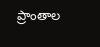ప్రాంతాల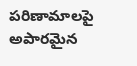పరిణామాలపై అపారమైన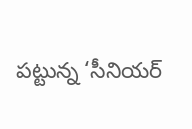పట్టున్న ‘సీనియర్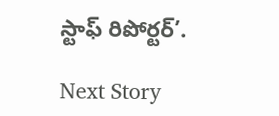స్టాఫ్ రిపోర్టర్’.

Next Story